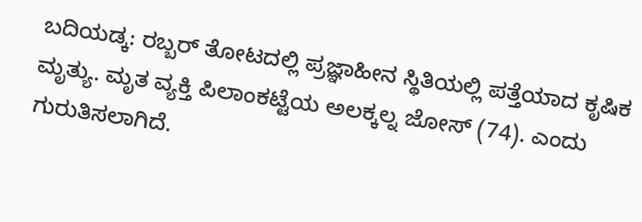ಬದಿಯಡ್ಕ: ರಬ್ಬರ್ ತೋಟದಲ್ಲಿ ಪ್ರಜ್ಞಾಹೀನ ಸ್ಥಿತಿಯಲ್ಲಿ ಪತ್ತೆಯಾದ ಕೃಷಿಕ ಮೃತ್ಯು. ಮೃತ ವ್ಯಕ್ತಿ ಪಿಲಾಂಕಟ್ಟೆಯ ಅಲಕ್ಕಲ್ನ ಜೋಸ್ (74). ಎಂದು ಗುರುತಿಸಲಾಗಿದೆ.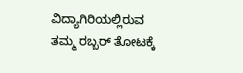ವಿದ್ಯಾಗಿರಿಯಲ್ಲಿರುವ ತಮ್ಮ ರಬ್ಬರ್ ತೋಟಕ್ಕೆ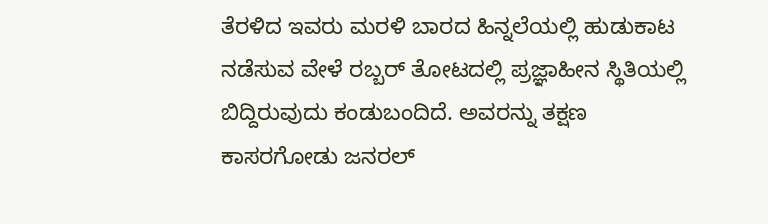ತೆರಳಿದ ಇವರು ಮರಳಿ ಬಾರದ ಹಿನ್ನಲೆಯಲ್ಲಿ ಹುಡುಕಾಟ ನಡೆಸುವ ವೇಳೆ ರಬ್ಬರ್ ತೋಟದಲ್ಲಿ ಪ್ರಜ್ಞಾಹೀನ ಸ್ಥಿತಿಯಲ್ಲಿ ಬಿದ್ದಿರುವುದು ಕಂಡುಬಂದಿದೆ. ಅವರನ್ನು ತಕ್ಷಣ ಕಾಸರಗೋಡು ಜನರಲ್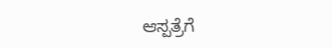ಆಸ್ಪತ್ರೆಗೆ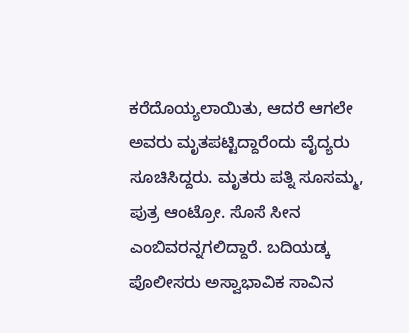ಕರೆದೊಯ್ಯಲಾಯಿತು, ಆದರೆ ಆಗಲೇ ಅವರು ಮೃತಪಟ್ಟಿದ್ದಾರೆಂದು ವೈದ್ಯರು ಸೂಚಿಸಿದ್ದರು. ಮೃತರು ಪತ್ನಿ ಸೂಸಮ್ಮ, ಪುತ್ರ ಆಂಟ್ರೋ. ಸೊಸೆ ಸೀನ ಎಂಬಿವರನ್ನಗಲಿದ್ದಾರೆ. ಬದಿಯಡ್ಕ ಪೊಲೀಸರು ಅಸ್ವಾಭಾವಿಕ ಸಾವಿನ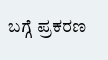ಬಗ್ಗೆ ಪ್ರಕರಣ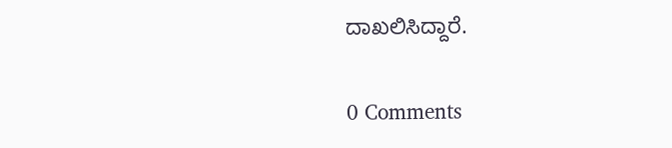ದಾಖಲಿಸಿದ್ದಾರೆ.

0 Comments